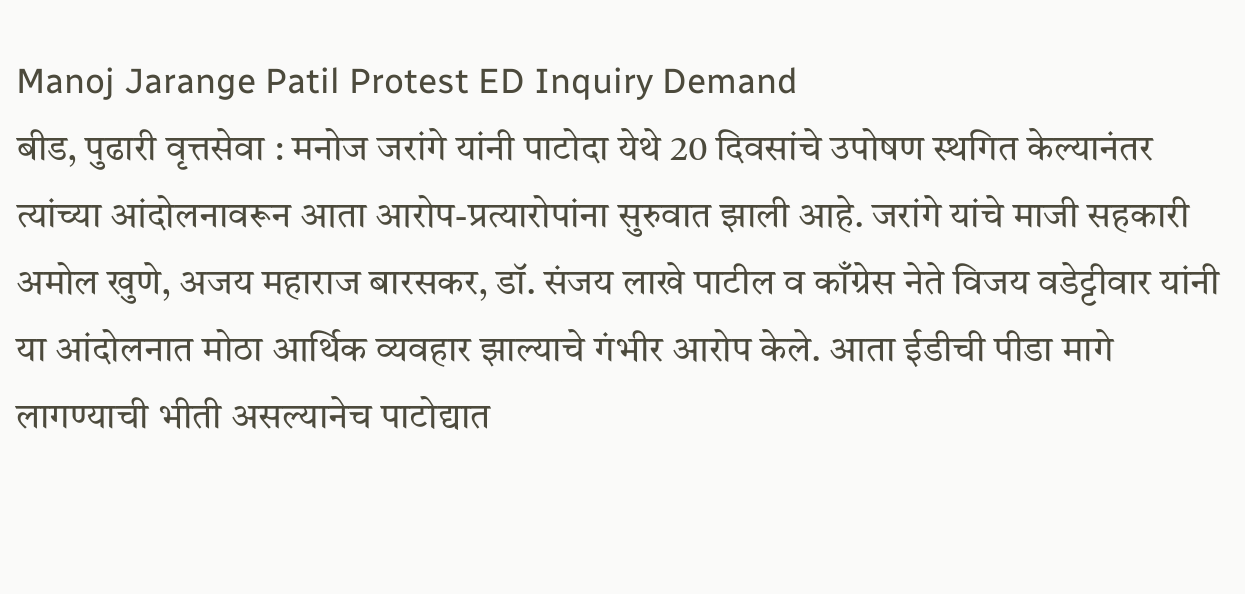Manoj Jarange Patil Protest ED Inquiry Demand
बीड, पुढारी वृत्तसेवा : मनोज जरांगे यांनी पाटोदा येथे 20 दिवसांचे उपोषण स्थगित केल्यानंतर त्यांच्या आंदोलनावरून आता आरोप-प्रत्यारोपांना सुरुवात झाली आहे. जरांगे यांचे माजी सहकारी अमोल खुणे, अजय महाराज बारसकर, डॉ. संजय लाखे पाटील व काँग्रेस नेते विजय वडेट्टीवार यांनी या आंदोलनात मोठा आर्थिक व्यवहार झाल्याचे गंभीर आरोप केले. आता ईडीची पीडा मागे लागण्याची भीती असल्यानेच पाटोद्यात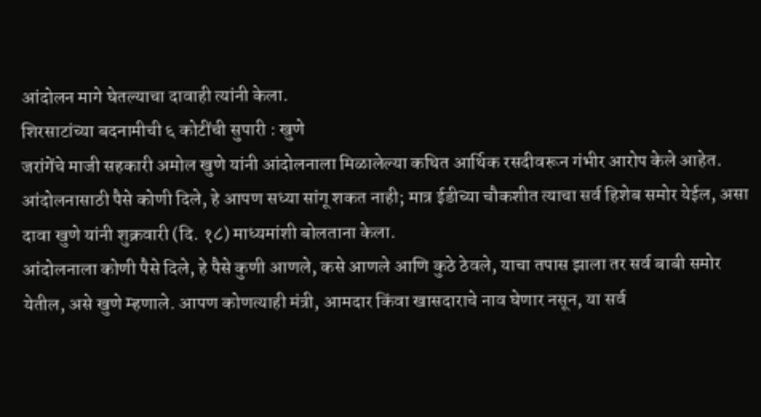आंदोलन मागे घेतल्याचा दावाही त्यांनी केला.
शिरसाटांच्या बदनामीची ६ कोटींची सुपारी : खुणे
जरांगेंचे माजी सहकारी अमोल खुणे यांनी आंदोलनाला मिळालेल्या कथित आर्थिक रसदीवरून गंभीर आरोप केले आहेत. आंदोलनासाठी पैसे कोणी दिले, हे आपण सध्या सांगू शकत नाही; मात्र ईडीच्या चौकशीत त्याचा सर्व हिशेब समोर येईल, असा दावा खुणे यांनी शुक्रवारी (दि. १८) माध्यमांशी बोलताना केला.
आंदोलनाला कोणी पैसे दिले, हे पैसे कुणी आणले, कसे आणले आणि कुठे ठेवले, याचा तपास झाला तर सर्व बाबी समोर येतील, असे खुणे म्हणाले. आपण कोणत्याही मंत्री, आमदार किंवा खासदाराचे नाव घेणार नसून, या सर्व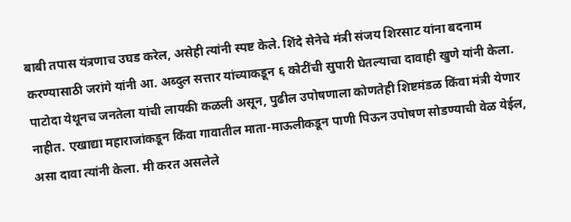बाबी तपास यंत्रणाच उघड करेल, असेही त्यांनी स्पष्ट केले. शिंदे सेनेचे मंत्री संजय शिरसाट यांना बदनाम करण्यासाठी जरांगे यांनी आ. अब्दुल सत्तार यांच्याकडून ६ कोटींची सुपारी घेतल्याचा दावाही खुणे यांनी केला.
पाटोदा येथूनच जनतेला यांची लायकी कळली असून, पुढील उपोषणाला कोणतेही शिष्टमंडळ किंवा मंत्री येणार नाहीत. एखाद्या महाराजांकडून किंवा गावातील माता-माऊलीकडून पाणी पिऊन उपोषण सोडण्याची वेळ येईल, असा दावा त्यांनी केला. मी करत असलेले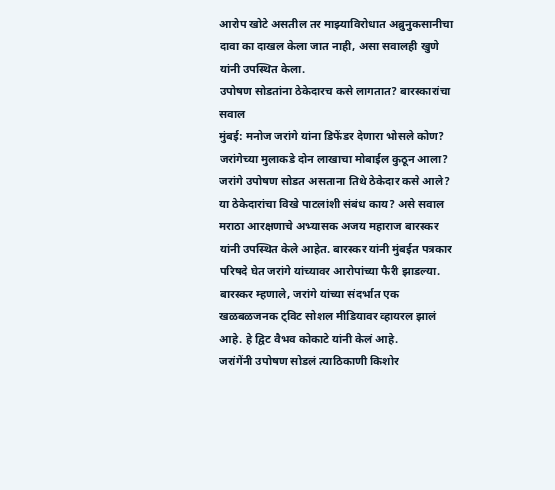आरोप खोटे असतील तर माझ्याविरोधात अब्रुनुकसानीचा दावा का दाखल केला जात नाही, असा सवालही खुणे यांनी उपस्थित केला.
उपोषण सोडतांना ठेकेदारच कसे लागतात? बारस्कारांचा सवाल
मुंबई: मनोज जरांगे यांना डिफेंडर देणारा भोसले कोण? जरांगेच्या मुलाकडे दोन लाखाचा मोबाईल कुठून आला? जरांगे उपोषण सोडत असताना तिथे ठेकेदार कसे आले? या ठेकेदारांचा विखे पाटलांशी संबंध काय? असे सवाल मराठा आरक्षणाचे अभ्यासक अजय महाराज बारस्कर यांनी उपस्थित केले आहेत. बारस्कर यांनी मुंबईत पत्रकार परिषदे घेत जरांगे यांच्यावर आरोपांच्या फैरी झाडल्या. बारस्कर म्हणाले, जरांगे यांच्या संदर्भात एक खळबळजनक ट्विट सोशल मीडियावर व्हायरल झालं आहे. हे द्विट वैभव कोकाटे यांनी केलं आहे.
जरांगेंनी उपोषण सोडलं त्याठिकाणी किशोर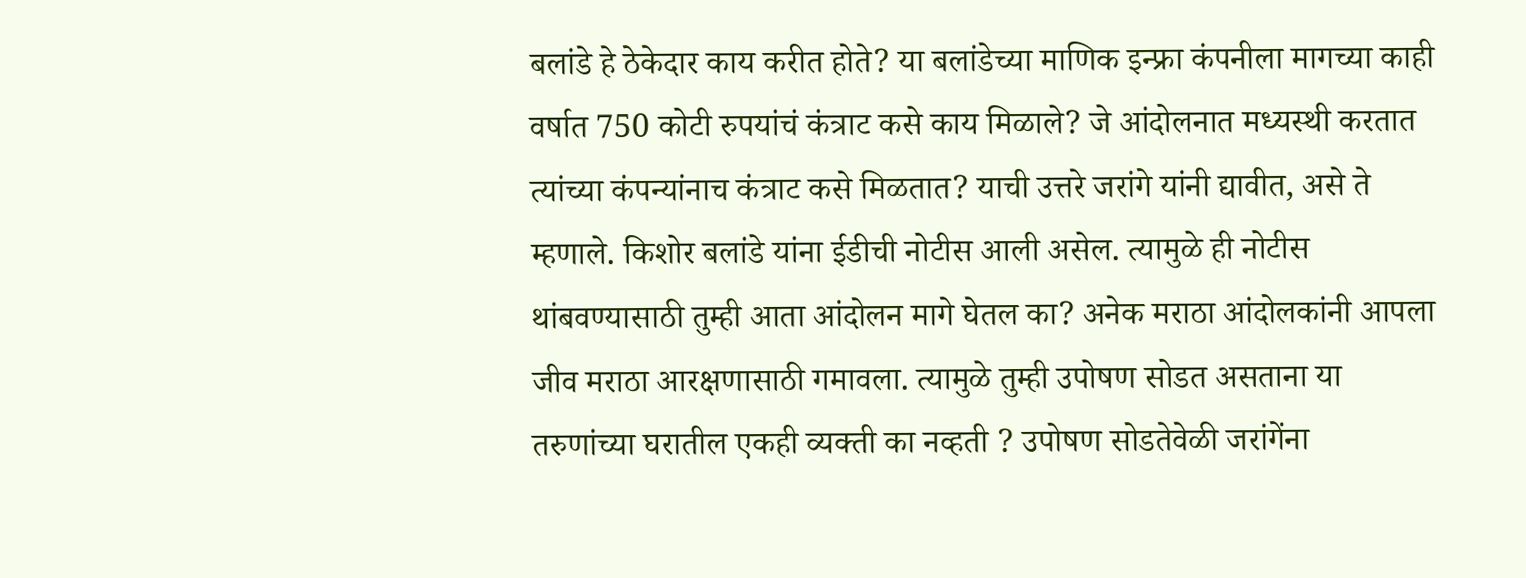बलांडे हे ठेकेदार काय करीत होते? या बलांडेच्या माणिक इन्फ्रा कंपनीला मागच्या काही वर्षात 750 कोटी रुपयांचं कंत्राट कसे काय मिळाले? जे आंदोलनात मध्यस्थी करतात त्यांच्या कंपन्यांनाच कंत्राट कसे मिळतात? याची उत्तरे जरांगे यांनी द्यावीत, असे ते म्हणाले. किशोर बलांडे यांना ईडीची नोटीस आली असेल. त्यामुळे ही नोटीस थांबवण्यासाठी तुम्ही आता आंदोलन मागे घेतल का? अनेक मराठा आंदोलकांनी आपला जीव मराठा आरक्षणासाठी गमावला. त्यामुळे तुम्ही उपोषण सोडत असताना या तरुणांच्या घरातील एकही व्यक्ती का नव्हती ? उपोषण सोडतेवेळी जरांगेंना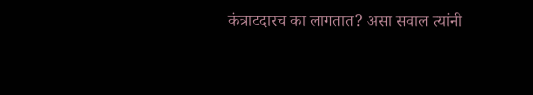कंत्राटदारच का लागतात? असा सवाल त्यांनी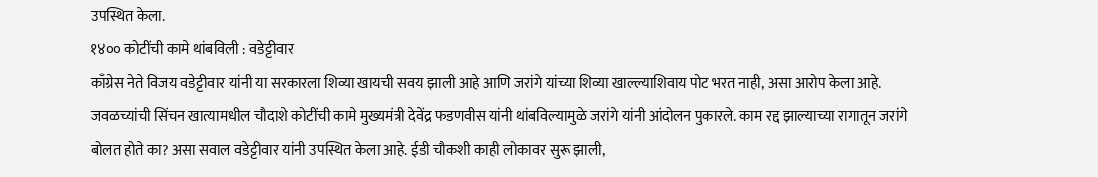उपस्थित केला.
१४०० कोटींची कामे थांबविली : वडेट्टीवार
काँग्रेस नेते विजय वडेट्टीवार यांनी या सरकारला शिव्या खायची सवय झाली आहे आणि जरांगे यांच्या शिव्या खाल्ल्याशिवाय पोट भरत नाही, असा आरोप केला आहे. जवळच्यांची सिंचन खात्यामधील चौदाशे कोटींची कामे मुख्यमंत्री देवेंद्र फडणवीस यांनी थांबविल्यामुळे जरांगे यांनी आंदोलन पुकारले. काम रद्द झाल्याच्या रागातून जरांगे बोलत होते का? असा सवाल वडेट्टीवार यांनी उपस्थित केला आहे. ईडी चौकशी काही लोकावर सुरू झाली,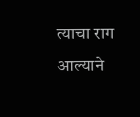त्याचा राग आल्याने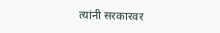त्यांनी सरकारवर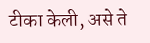टीका केली, असे ते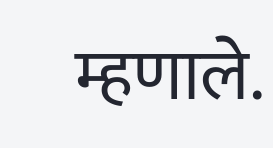म्हणाले.